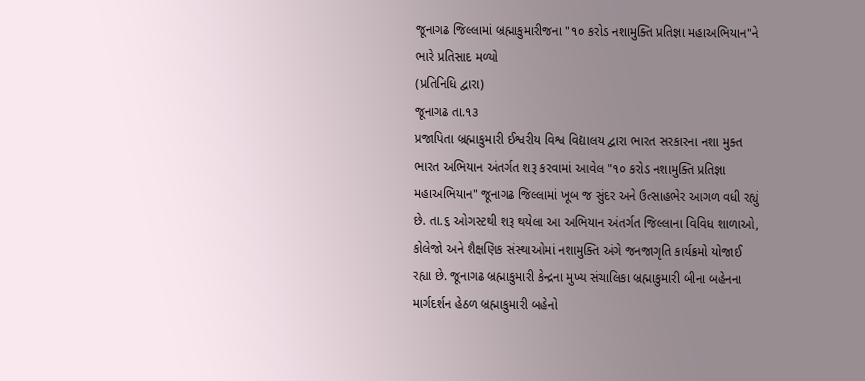જૂનાગઢ જિલ્લામાં બ્રહ્માકુમારીજના "૧૦ કરોડ નશામુક્તિ પ્રતિજ્ઞા મહાઅભિયાન"ને ભારે પ્રતિસાદ મળ્યો
(પ્રતિનિધિ દ્વારા)
જૂનાગઢ તા.૧૩
પ્રજાપિતા બ્રહ્માકુમારી ઈશ્વરીય વિશ્વ વિદ્યાલય દ્વારા ભારત સરકારના નશા મુક્ત ભારત અભિયાન અંતર્ગત શરૂ કરવામાં આવેલ "૧૦ કરોડ નશામુક્તિ પ્રતિજ્ઞા મહાઅભિયાન" જૂનાગઢ જિલ્લામાં ખૂબ જ સુંદર અને ઉત્સાહભેર આગળ વધી રહ્યું છે. તા.૬ ઓગસ્ટથી શરૂ થયેલા આ અભિયાન અંતર્ગત જિલ્લાના વિવિધ શાળાઓ, કોલેજો અને શૈક્ષણિક સંસ્થાઓમાં નશામુક્તિ અંગે જનજાગૃતિ કાર્યક્રમો યોજાઈ રહ્યા છે. જૂનાગઢ બ્રહ્માકુમારી કેન્દ્રના મુખ્ય સંચાલિકા બ્રહ્માકુમારી બીના બહેનના માર્ગદર્શન હેઠળ બ્રહ્માકુમારી બહેનો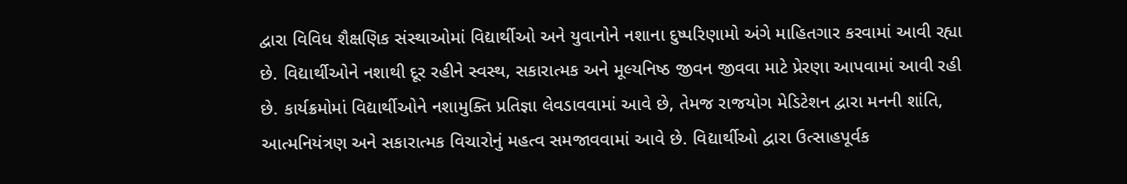દ્વારા વિવિધ શૈક્ષણિક સંસ્થાઓમાં વિદ્યાર્થીઓ અને યુવાનોને નશાના દુષ્પરિણામો અંગે માહિતગાર કરવામાં આવી રહ્યા છે. વિદ્યાર્થીઓને નશાથી દૂર રહીને સ્વસ્થ, સકારાત્મક અને મૂલ્યનિષ્ઠ જીવન જીવવા માટે પ્રેરણા આપવામાં આવી રહી છે. કાર્યક્રમોમાં વિદ્યાર્થીઓને નશામુક્તિ પ્રતિજ્ઞા લેવડાવવામાં આવે છે, તેમજ રાજયોગ મેડિટેશન દ્વારા મનની શાંતિ, આત્મનિયંત્રણ અને સકારાત્મક વિચારોનું મહત્વ સમજાવવામાં આવે છે. વિદ્યાર્થીઓ દ્વારા ઉત્સાહપૂર્વક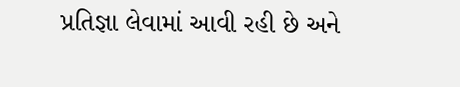પ્રતિજ્ઞા લેવામાં આવી રહી છે અને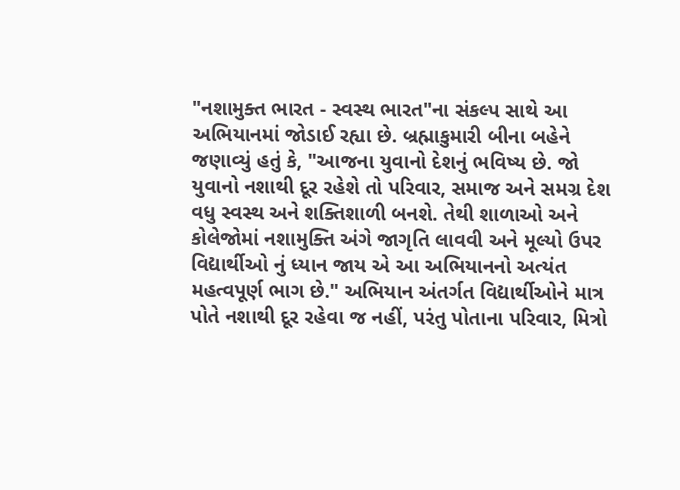"નશામુક્ત ભારત - સ્વસ્થ ભારત"ના સંકલ્પ સાથે આ અભિયાનમાં જોડાઈ રહ્યા છે. બ્રહ્માકુમારી બીના બહેને જણાવ્યું હતું કે, "આજના યુવાનો દેશનું ભવિષ્ય છે. જો યુવાનો નશાથી દૂર રહેશે તો પરિવાર, સમાજ અને સમગ્ર દેશ વધુ સ્વસ્થ અને શક્તિશાળી બનશે. તેથી શાળાઓ અને કોલેજોમાં નશામુક્તિ અંગે જાગૃતિ લાવવી અને મૂલ્યો ઉપર વિદ્યાર્થીઓ નું ધ્યાન જાય એ આ અભિયાનનો અત્યંત મહત્વપૂર્ણ ભાગ છે." અભિયાન અંતર્ગત વિદ્યાર્થીઓને માત્ર પોતે નશાથી દૂર રહેવા જ નહીં, પરંતુ પોતાના પરિવાર, મિત્રો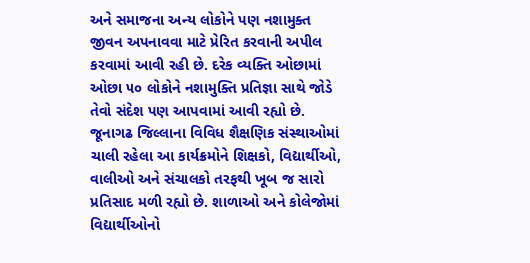અને સમાજના અન્ય લોકોને પણ નશામુક્ત જીવન અપનાવવા માટે પ્રેરિત કરવાની અપીલ કરવામાં આવી રહી છે. દરેક વ્યક્તિ ઓછામાં ઓછા ૫૦ લોકોને નશામુક્તિ પ્રતિજ્ઞા સાથે જોડે તેવો સંદેશ પણ આપવામાં આવી રહ્યો છે. જૂનાગઢ જિલ્લાના વિવિધ શૈક્ષણિક સંસ્થાઓમાં ચાલી રહેલા આ કાર્યક્રમોને શિક્ષકો, વિદ્યાર્થીઓ, વાલીઓ અને સંચાલકો તરફથી ખૂબ જ સારો પ્રતિસાદ મળી રહ્યો છે. શાળાઓ અને કોલેજોમાં વિદ્યાર્થીઓનો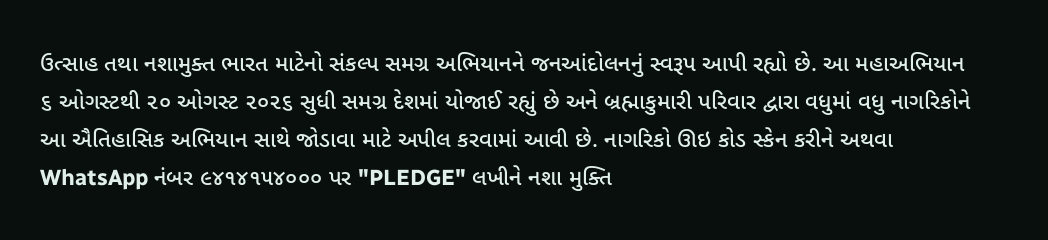ઉત્સાહ તથા નશામુક્ત ભારત માટેનો સંકલ્પ સમગ્ર અભિયાનને જનઆંદોલનનું સ્વરૂપ આપી રહ્યો છે. આ મહાઅભિયાન ૬ ઓગસ્ટથી ૨૦ ઓગસ્ટ ૨૦૨૬ સુધી સમગ્ર દેશમાં યોજાઈ રહ્યું છે અને બ્રહ્માકુમારી પરિવાર દ્વારા વધુમાં વધુ નાગરિકોને આ ઐતિહાસિક અભિયાન સાથે જોડાવા માટે અપીલ કરવામાં આવી છે. નાગરિકો ઊઇ કોડ સ્કેન કરીને અથવા WhatsApp નંબર ૯૪૧૪૧૫૪૦૦૦ પર "PLEDGE" લખીને નશા મુક્તિ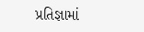પ્રતિજ્ઞામાં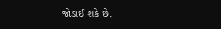જોડાઈ શકે છે.